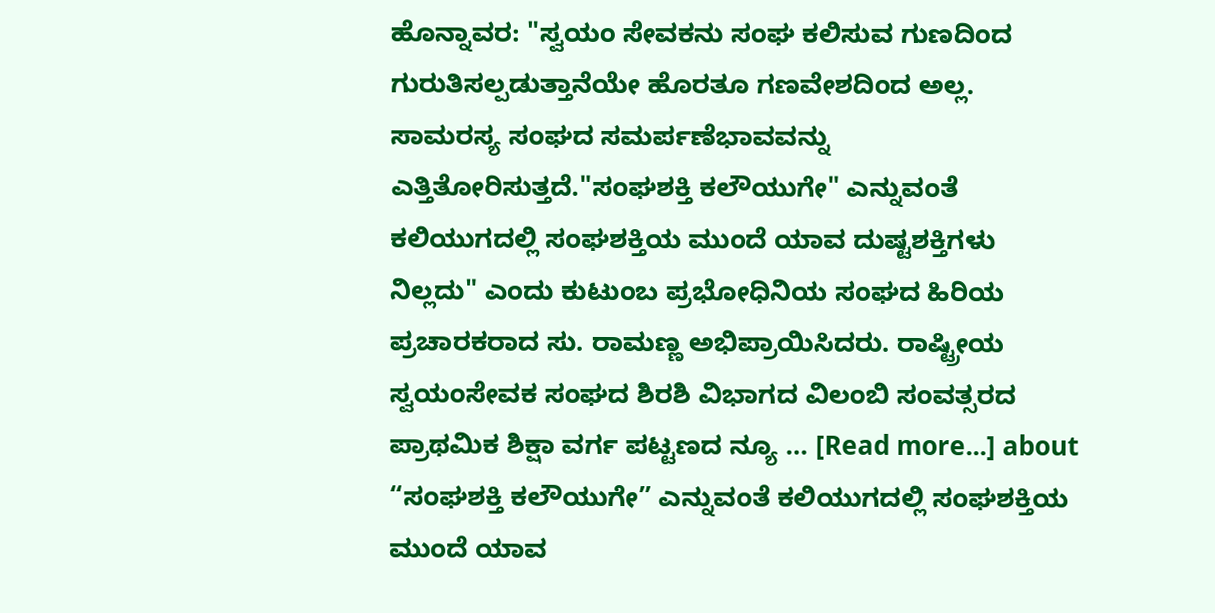ಹೊನ್ನಾವರ: "ಸ್ವಯಂ ಸೇವಕನು ಸಂಘ ಕಲಿಸುವ ಗುಣದಿಂದ ಗುರುತಿಸಲ್ಪಡುತ್ತಾನೆಯೇ ಹೊರತೂ ಗಣವೇಶದಿಂದ ಅಲ್ಲ. ಸಾಮರಸ್ಯ ಸಂಘದ ಸಮರ್ಪಣೆಭಾವವನ್ನು ಎತ್ತಿತೋರಿಸುತ್ತದೆ."ಸಂಘಶಕ್ತಿ ಕಲೌಯುಗೇ" ಎನ್ನುವಂತೆ ಕಲಿಯುಗದಲ್ಲಿ ಸಂಘಶಕ್ತಿಯ ಮುಂದೆ ಯಾವ ದುಷ್ಟಶಕ್ತಿಗಳು ನಿಲ್ಲದು" ಎಂದು ಕುಟುಂಬ ಪ್ರಭೋಧಿನಿಯ ಸಂಘದ ಹಿರಿಯ ಪ್ರಚಾರಕರಾದ ಸು. ರಾಮಣ್ಣ ಅಭಿಪ್ರಾಯಿಸಿದರು. ರಾಷ್ಟ್ರೀಯ ಸ್ವಯಂಸೇವಕ ಸಂಘದ ಶಿರಶಿ ವಿಭಾಗದ ವಿಲಂಬಿ ಸಂವತ್ಸರದ ಪ್ರಾಥಮಿಕ ಶಿಕ್ಷಾ ವರ್ಗ ಪಟ್ಟಣದ ನ್ಯೂ … [Read more...] about “ಸಂಘಶಕ್ತಿ ಕಲೌಯುಗೇ” ಎನ್ನುವಂತೆ ಕಲಿಯುಗದಲ್ಲಿ ಸಂಘಶಕ್ತಿಯ ಮುಂದೆ ಯಾವ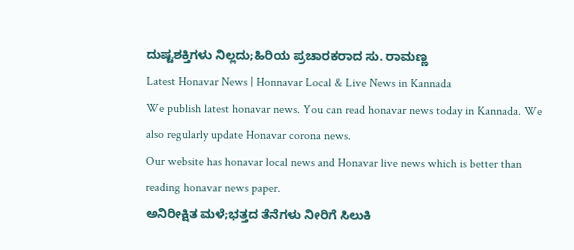ದುಷ್ಟಶಕ್ತಿಗಳು ನಿಲ್ಲದು;ಹಿರಿಯ ಪ್ರಚಾರಕರಾದ ಸು. ರಾಮಣ್ಣ
Latest Honavar News | Honnavar Local & Live News in Kannada
We publish latest honavar news. You can read honavar news today in Kannada. We also regularly update Honavar corona news.
Our website has honavar local news and Honavar live news which is better than reading honavar news paper.
ಅನಿರೀಕ್ಷಿತ ಮಳೆ;ಭತ್ತದ ತೆನೆಗಳು ನೀರಿಗೆ ಸಿಲುಕಿ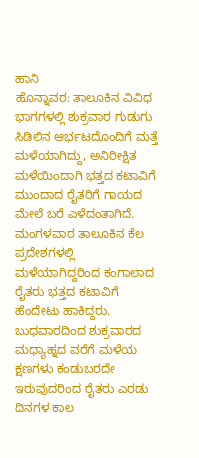ಹಾನಿ
ಹೊನ್ನಾವರ: ತಾಲೂಕಿನ ವಿವಿಧ ಭಾಗಗಳಲ್ಲಿ ಶುಕ್ರವಾರ ಗುಡುಗು ಸಿಡಿಲಿನ ಆರ್ಭಟದೊಂದಿಗೆ ಮತ್ತೆ ಮಳೆಯಾಗಿದ್ದು, ಅನಿರೀಕ್ಷಿತ ಮಳೆಯಿಂದಾಗಿ ಭತ್ತದ ಕಟಾವಿಗೆ ಮುಂದಾದ ರೈತರಿಗೆ ಗಾಯದ ಮೇಲೆ ಬರೆ ಎಳೆದಂತಾಗಿದೆ. ಮಂಗಳವಾರ ತಾಲೂಕಿನ ಕೆಲ ಪ್ರದೇಶಗಳಲ್ಲಿ ಮಳೆಯಾಗಿದ್ದರಿಂದ ಕಂಗಾಲಾದ ರೈತರು ಭತ್ತದ ಕಟಾವಿಗೆ ಹೆಂದೇಟು ಹಾಕಿದ್ದರು. ಬುಧವಾರದಿಂದ ಶುಕ್ರವಾರದ ಮಧ್ಯಾಹ್ನದ ವರೆಗೆ ಮಳೆಯ ಕ್ಷಣಗಳು ಕಂಡುಬರದೇ ಇರುವುದರಿಂದ ರೈತರು ಎರಡು ದಿನಗಳ ಕಾಲ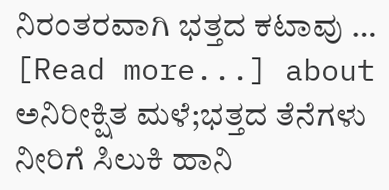ನಿರಂತರವಾಗಿ ಭತ್ತದ ಕಟಾವು … [Read more...] about ಅನಿರೀಕ್ಷಿತ ಮಳೆ;ಭತ್ತದ ತೆನೆಗಳು ನೀರಿಗೆ ಸಿಲುಕಿ ಹಾನಿ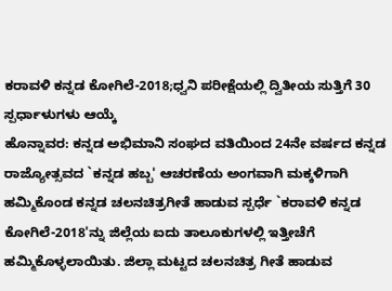ಕರಾವಳಿ ಕನ್ನಡ ಕೋಗಿಲೆ-2018;ಧ್ವನಿ ಪರೀಕ್ಷೆಯಲ್ಲಿ ದ್ವಿತೀಯ ಸುತ್ತಿಗೆ 30 ಸ್ಪರ್ಧಾಳುಗಳು ಆಯ್ಕೆ
ಹೊನ್ನಾವರ: ಕನ್ನಡ ಅಭಿಮಾನಿ ಸಂಘದ ವತಿಯಿಂದ 24ನೇ ವರ್ಷದ ಕನ್ನಡ ರಾಜ್ಯೋತ್ಸವದ `ಕನ್ನಡ ಹಬ್ಬ' ಆಚರಣೆಯ ಅಂಗವಾಗಿ ಮಕ್ಕಳಿಗಾಗಿ ಹಮ್ಮಿಕೊಂಡ ಕನ್ನಡ ಚಲನಚಿತ್ರಗೀತೆ ಹಾಡುವ ಸ್ಪರ್ಧೆ `ಕರಾವಳಿ ಕನ್ನಡ ಕೋಗಿಲೆ-2018'ನ್ನು ಜಿಲ್ಲೆಯ ಐದು ತಾಲೂಕುಗಳಲ್ಲಿ ಇತ್ತೀಚೆಗೆ ಹಮ್ಮಿಕೊಳ್ಳಲಾಯಿತು. ಜಿಲ್ಲಾ ಮಟ್ಟದ ಚಲನಚಿತ್ರ ಗೀತೆ ಹಾಡುವ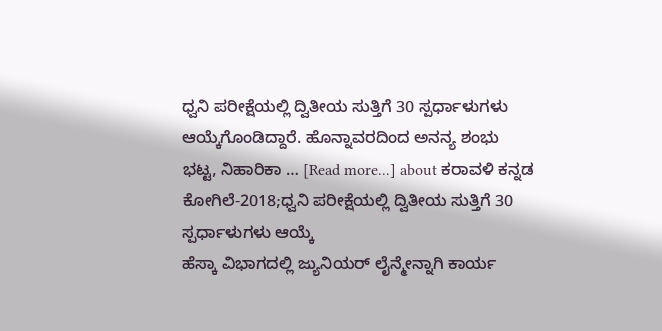ಧ್ವನಿ ಪರೀಕ್ಷೆಯಲ್ಲಿ ದ್ವಿತೀಯ ಸುತ್ತಿಗೆ 30 ಸ್ಪರ್ಧಾಳುಗಳು ಆಯ್ಕೆಗೊಂಡಿದ್ದಾರೆ. ಹೊನ್ನಾವರದಿಂದ ಅನನ್ಯ ಶಂಭು ಭಟ್ಟ, ನಿಹಾರಿಕಾ … [Read more...] about ಕರಾವಳಿ ಕನ್ನಡ ಕೋಗಿಲೆ-2018;ಧ್ವನಿ ಪರೀಕ್ಷೆಯಲ್ಲಿ ದ್ವಿತೀಯ ಸುತ್ತಿಗೆ 30 ಸ್ಪರ್ಧಾಳುಗಳು ಆಯ್ಕೆ
ಹೆಸ್ಕಾ ವಿಭಾಗದಲ್ಲಿ ಜ್ಯುನಿಯರ್ ಲೈನ್ಮೇನ್ನಾಗಿ ಕಾರ್ಯ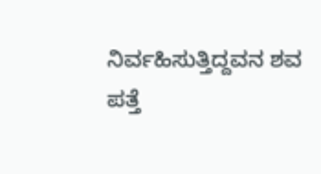ನಿರ್ವಹಿಸುತ್ತಿದ್ದವನ ಶವ ಪತ್ತೆ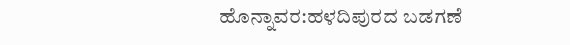ಹೊನ್ನಾವರ:ಹಳದಿಪುರದ ಬಡಗಣೆ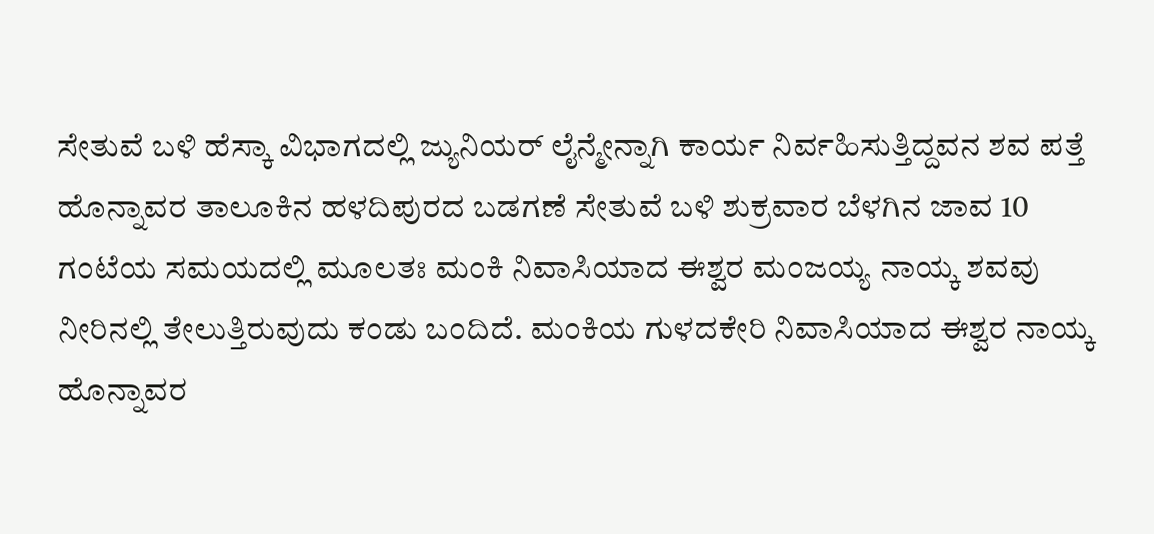ಸೇತುವೆ ಬಳಿ ಹೆಸ್ಕಾ ವಿಭಾಗದಲ್ಲಿ ಜ್ಯುನಿಯರ್ ಲೈನ್ಮೇನ್ನಾಗಿ ಕಾರ್ಯ ನಿರ್ವಹಿಸುತ್ತಿದ್ದವನ ಶವ ಪತ್ತೆ ಹೊನ್ನಾವರ ತಾಲೂಕಿನ ಹಳದಿಪುರದ ಬಡಗಣೆ ಸೇತುವೆ ಬಳಿ ಶುಕ್ರವಾರ ಬೆಳಗಿನ ಜಾವ 10 ಗಂಟೆಯ ಸಮಯದಲ್ಲಿ ಮೂಲತಃ ಮಂಕಿ ನಿವಾಸಿಯಾದ ಈಶ್ವರ ಮಂಜಯ್ಯ ನಾಯ್ಕ ಶವವು ನೀರಿನಲ್ಲಿ ತೇಲುತ್ತಿರುವುದು ಕಂಡು ಬಂದಿದೆ. ಮಂಕಿಯ ಗುಳದಕೇರಿ ನಿವಾಸಿಯಾದ ಈಶ್ವರ ನಾಯ್ಕ ಹೊನ್ನಾವರ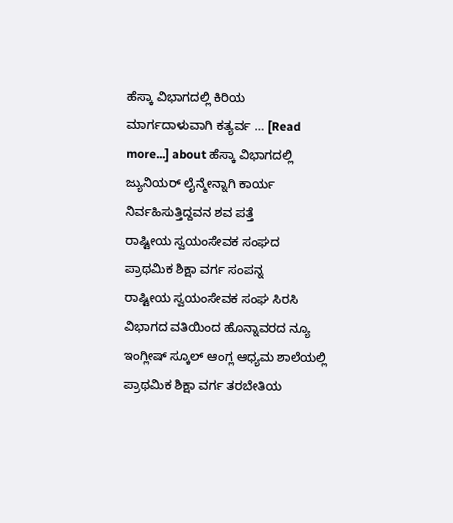ಹೆಸ್ಕಾ ವಿಭಾಗದಲ್ಲಿ ಕಿರಿಯ ಮಾರ್ಗದಾಳುವಾಗಿ ಕತ್ಯರ್ವ … [Read more...] about ಹೆಸ್ಕಾ ವಿಭಾಗದಲ್ಲಿ ಜ್ಯುನಿಯರ್ ಲೈನ್ಮೇನ್ನಾಗಿ ಕಾರ್ಯ ನಿರ್ವಹಿಸುತ್ತಿದ್ದವನ ಶವ ಪತ್ತೆ
ರಾಷ್ಟೀಯ ಸ್ವಯಂಸೇವಕ ಸಂಘದ ಪ್ರಾಥಮಿಕ ಶಿಕ್ಷಾ ವರ್ಗ ಸಂಪನ್ನ
ರಾಷ್ಟೀಯ ಸ್ವಯಂಸೇವಕ ಸಂಘ ಸಿರಸಿ ವಿಭಾಗದ ವತಿಯಿಂದ ಹೊನ್ನಾವರದ ನ್ಯೂ ಇಂಗ್ಲೀಷ್ ಸ್ಕೂಲ್ ಆಂಗ್ಲ ಆಧ್ಯಮ ಶಾಲೆಯಲ್ಲಿ ಪ್ರಾಥಮಿಕ ಶಿಕ್ಷಾ ವರ್ಗ ತರಬೇತಿಯ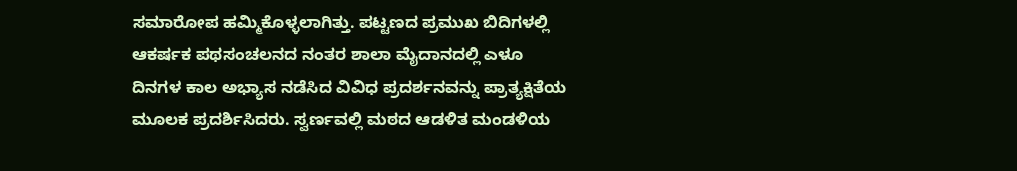ಸಮಾರೋಪ ಹಮ್ಮಿಕೊಳ್ಳಲಾಗಿತ್ತು. ಪಟ್ಟಣದ ಪ್ರಮುಖ ಬಿದಿಗಳಲ್ಲಿ ಆಕರ್ಷಕ ಪಥಸಂಚಲನದ ನಂತರ ಶಾಲಾ ಮೈದಾನದಲ್ಲಿ ಎಳೂ ದಿನಗಳ ಕಾಲ ಅಭ್ಯಾಸ ನಡೆಸಿದ ವಿವಿಧ ಪ್ರದರ್ಶನವನ್ನು ಪ್ರಾತ್ಯಕ್ಷಿತೆಯ ಮೂಲಕ ಪ್ರದರ್ಶಿಸಿದರು. ಸ್ವರ್ಣವಲ್ಲಿ ಮಠದ ಆಡಳಿತ ಮಂಡಳಿಯ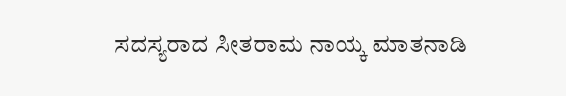ಸದಸ್ಯರಾದ ಸೀತರಾಮ ನಾಯ್ಕ ಮಾತನಾಡಿ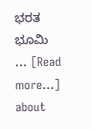ಭರತ ಭೂಮಿ … [Read more...] about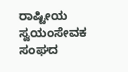ರಾಷ್ಟೀಯ ಸ್ವಯಂಸೇವಕ ಸಂಘದ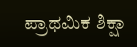ಪ್ರಾಥಮಿಕ ಶಿಕ್ಷಾ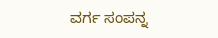ವರ್ಗ ಸಂಪನ್ನ